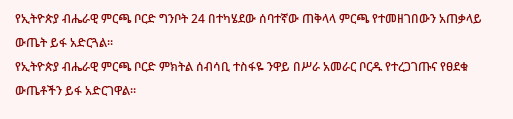የኢትዮጵያ ብሔራዊ ምርጫ ቦርድ ግንቦት 24 በተካሄደው ሰባተኛው ጠቅላላ ምርጫ የተመዘገበውን አጠቃላይ ውጤት ይፋ አድርጓል።
የኢትዮጵያ ብሔራዊ ምርጫ ቦርድ ምክትል ሰብሳቢ ተስፋዬ ንዋይ በሥራ አመራር ቦርዱ የተረጋገጡና የፀደቁ ውጤቶችን ይፋ አድርገዋል።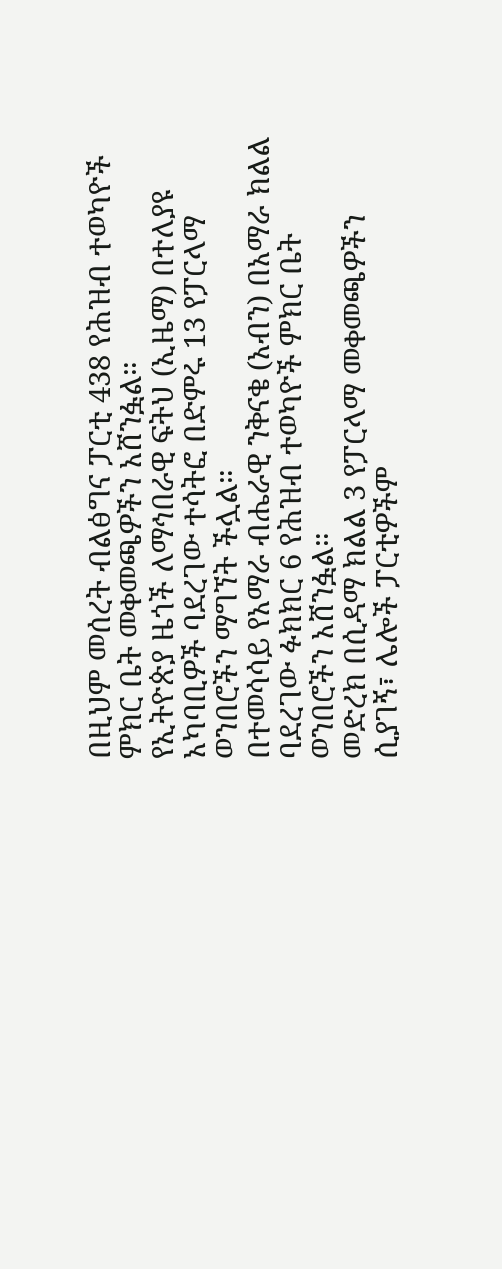በዚህም መሰረት ብልፅግና ፓርቲ 438 የሕዝብ ተወካዮች ምክር ቤት መቀመጫዎችን አሸንፏል።
የኢትዮጵያ ዜጎች ለማኅበራዊ ፍትህ (ኢዜማ) በተለያዩ አካባቢዎች ባደረገው ተሳትፎ በድምሩ 13 የፓርላማ ወንበሮችን ማግኘት ችሏል።
በተመሳሳይ የአማራ ብሔራዊ ንቅናቄ (አብን) በአማራ ክልል ባደረገው ፉክክር 6 የሕዝብ ተወካዮች ምክር ቤት ወንበሮችን አሸንፏል።
መድረክ በሲዳማ ክልል 3 የፓርላማ መቀመጫዎችን ሲያገኝ፣ ሌሎች ፓርቲዎችም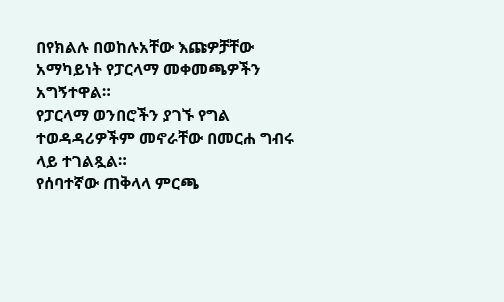በየክልሉ በወከሉአቸው እጩዎቻቸው አማካይነት የፓርላማ መቀመጫዎችን አግኝተዋል።
የፓርላማ ወንበሮችን ያገኙ የግል ተወዳዳሪዎችም መኖራቸው በመርሐ ግብሩ ላይ ተገልጿል።
የሰባተኛው ጠቅላላ ምርጫ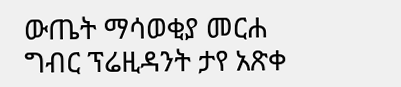ውጤት ማሳወቂያ መርሐ ግብር ፕሬዚዳንት ታየ አጽቀ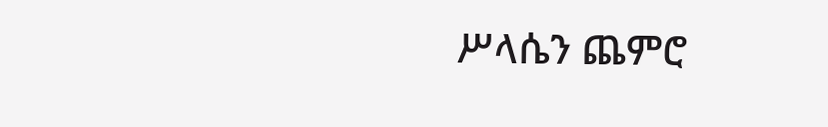ሥላሴን ጨምሮ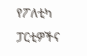የፖለቲካ ፓርቲዎችና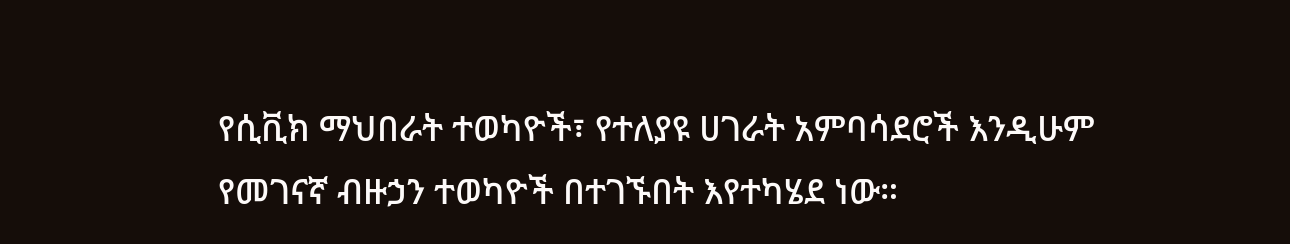የሲቪክ ማህበራት ተወካዮች፣ የተለያዩ ሀገራት አምባሳደሮች እንዲሁም የመገናኛ ብዙኃን ተወካዮች በተገኙበት እየተካሄደ ነው።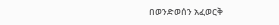በወንድወሰን አፈወርቅ